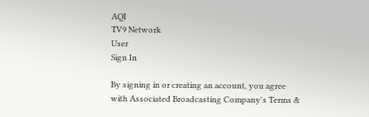AQI
TV9 Network
User
Sign In

By signing in or creating an account, you agree with Associated Broadcasting Company's Terms &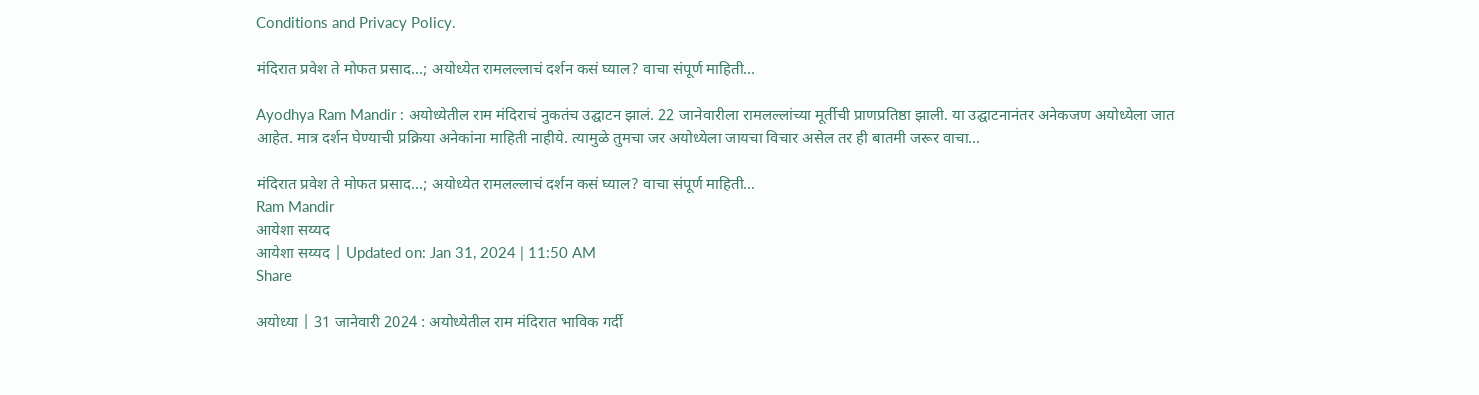Conditions and Privacy Policy.

मंदिरात प्रवेश ते मोफत प्रसाद…; अयोध्येत रामलल्लाचं दर्शन कसं घ्याल? वाचा संपूर्ण माहिती…

Ayodhya Ram Mandir : अयोध्येतील राम मंदिराचं नुकतंच उद्घाटन झालं. 22 जानेवारीला रामलल्लांच्या मूर्तीची प्राणप्रतिष्ठा झाली. या उद्घाटनानंतर अनेकजण अयोध्येला जात आहेत. मात्र दर्शन घेण्याची प्रक्रिया अनेकांना माहिती नाहीये. त्यामुळे तुमचा जर अयोध्येला जायचा विचार असेल तर ही बातमी जरूर वाचा...

मंदिरात प्रवेश ते मोफत प्रसाद...; अयोध्येत रामलल्लाचं दर्शन कसं घ्याल? वाचा संपूर्ण माहिती...
Ram Mandir
आयेशा सय्यद
आयेशा सय्यद | Updated on: Jan 31, 2024 | 11:50 AM
Share

अयोध्या | 31 जानेवारी 2024 : अयोध्येतील राम मंदिरात भाविक गर्दी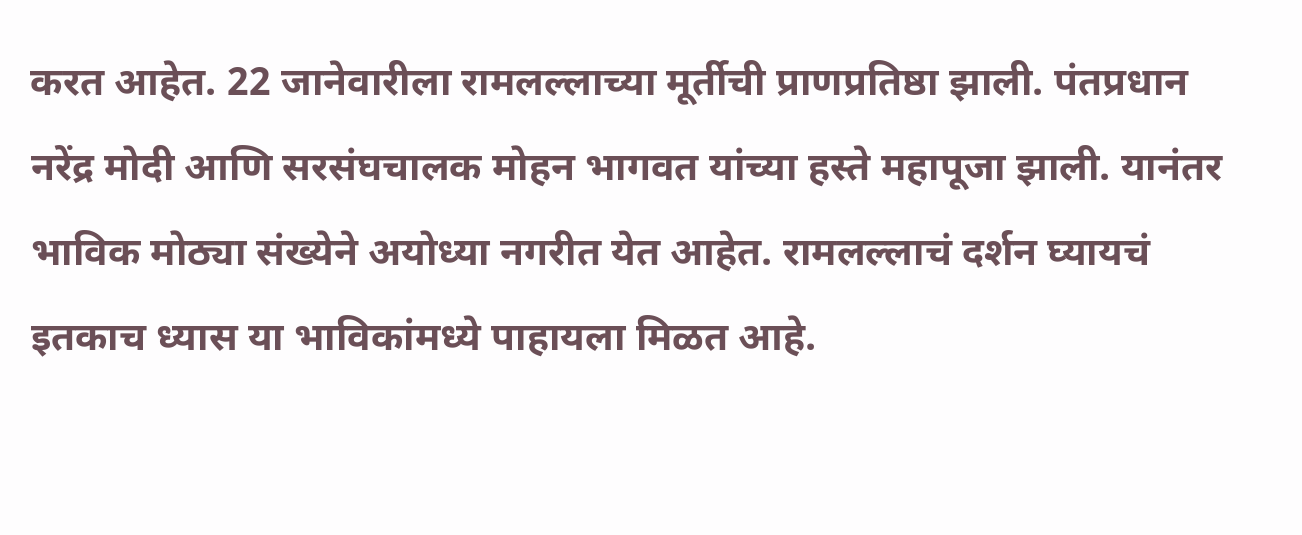करत आहेत. 22 जानेवारीला रामलल्लाच्या मूर्तीची प्राणप्रतिष्ठा झाली. पंतप्रधान नरेंद्र मोदी आणि सरसंघचालक मोहन भागवत यांच्या हस्ते महापूजा झाली. यानंतर भाविक मोठ्या संख्येने अयोध्या नगरीत येत आहेत. रामलल्लाचं दर्शन घ्यायचं इतकाच ध्यास या भाविकांमध्ये पाहायला मिळत आहे.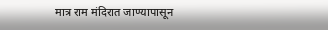मात्र राम मंदिरात जाण्यापासून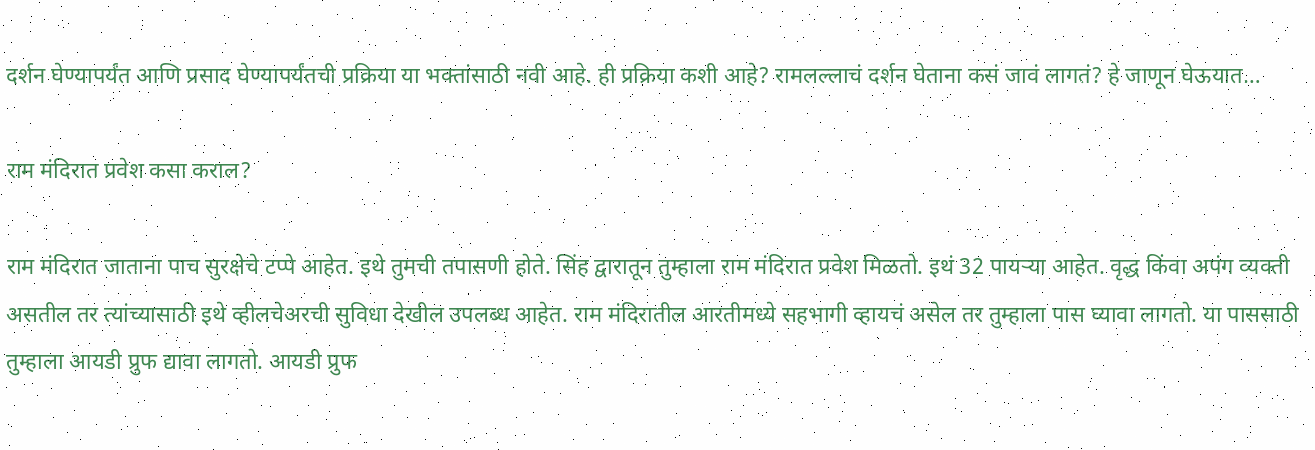दर्शन घेण्यापर्यंत आणि प्रसाद घेण्यापर्यंतची प्रक्रिया या भक्तांसाठी नवी आहे. ही प्रक्रिया कशी आहे? रामलल्लाचं दर्शन घेताना कसं जावं लागतं? हे जाणून घेऊयात…

राम मंदिरात प्रवेश कसा कराल?

राम मंदिरात जाताना पाच सुरक्षेचे टप्पे आहेत. इथे तुमची तपासणी होते. सिंह द्वारातून तुम्हाला राम मंदिरात प्रवेश मिळतो. इथं 32 पायऱ्या आहेत. वृद्ध किंवा अपंग व्यक्ती असतील तर त्यांच्यासाठी इथे व्हीलचेअरची सुविधा देखील उपलब्ध आहेत. राम मंदिरातील आरतीमध्ये सहभागी व्हायचं असेल तर तुम्हाला पास घ्यावा लागतो. या पाससाठी तुम्हाला आयडी प्रुफ द्यावा लागतो. आयडी प्रुफ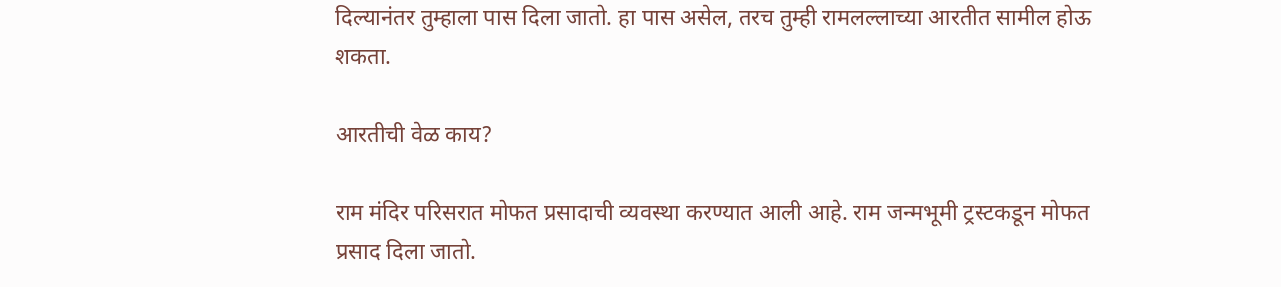दिल्यानंतर तुम्हाला पास दिला जातो. हा पास असेल, तरच तुम्ही रामलल्लाच्या आरतीत सामील होऊ शकता.

आरतीची वेळ काय?

राम मंदिर परिसरात मोफत प्रसादाची व्यवस्था करण्यात आली आहे. राम जन्मभूमी ट्रस्टकडून मोफत प्रसाद दिला जातो.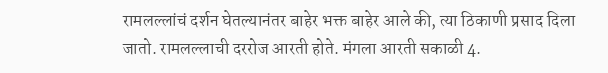रामलल्लांचं दर्शन घेतल्यानंतर बाहेर भक्त बाहेर आले की, त्या ठिकाणी प्रसाद दिला जातो. रामलल्लाची दररोज आरती होते. मंगला आरती सकाळी 4.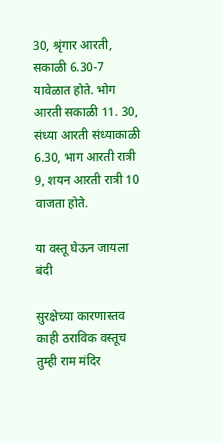30, श्रृंगार आरती, सकाळी 6.30-7 यावेळात होते. भोग आरती सकाळी 11. 30, संध्या आरती संध्याकाळी 6.30, भाग आरती रात्री 9, शयन आरती रात्री 10 वाजता होते.

या वस्तू घेऊन जायला बंदी

सुरक्षेच्या कारणास्तव काही ठराविक वस्तूच तुम्ही राम मंदिर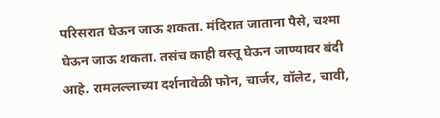परिसरात घेऊन जाऊ शकता. मंदिरात जाताना पैसे, चश्मा घेऊन जाऊ शकता. तसंच काही वस्तू घेऊन जाण्यावर बंदी आहे. रामलल्लाच्या दर्शनावेळी फोन, चार्जर, वॉलेट, चावी,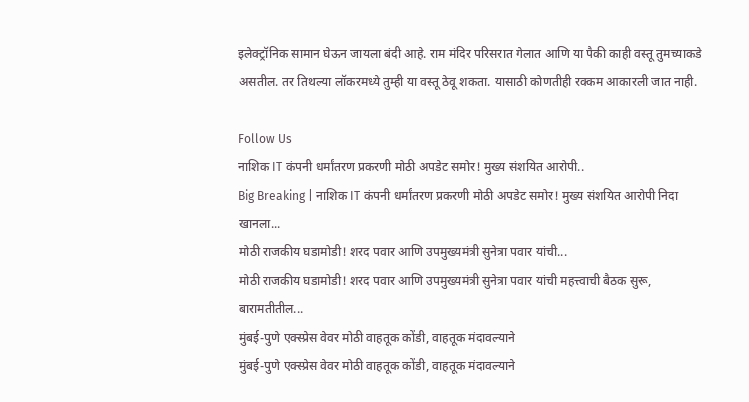इलेक्ट्रॉनिक सामान घेऊन जायला बंदी आहे. राम मंदिर परिसरात गेलात आणि या पैकी काही वस्तू तुमच्याकडे असतील. तर तिथल्या लॉकरमध्ये तुम्ही या वस्तू ठेवू शकता. यासाठी कोणतीही रक्कम आकारली जात नाही.

Follow Us
नाशिक IT कंपनी धर्मांतरण प्रकरणी मोठी अपडेट समोर! मुख्य संशयित आरोपी..
Big Breaking | नाशिक IT कंपनी धर्मांतरण प्रकरणी मोठी अपडेट समोर! मुख्य संशयित आरोपी निदा खानला...
मोठी राजकीय घडामोडी! शरद पवार आणि उपमुख्यमंत्री सुनेत्रा पवार यांची...
मोठी राजकीय घडामोडी! शरद पवार आणि उपमुख्यमंत्री सुनेत्रा पवार यांची महत्त्वाची बैठक सुरू, बारामतीतील...
मुंबई-पुणे एक्स्प्रेस वेवर मोठी वाहतूक कोंडी, वाहतूक मंदावल्याने
मुंबई-पुणे एक्स्प्रेस वेवर मोठी वाहतूक कोंडी, वाहतूक मंदावल्याने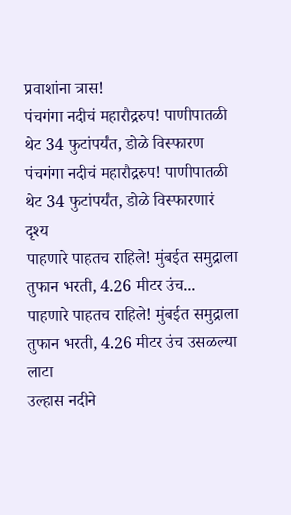प्रवाशांना त्रास!
पंचगंगा नदीचं महारौद्ररुप! पाणीपातळी थेट 34 फुटांपर्यंत, डोळे विस्फारण
पंचगंगा नदीचं महारौद्ररुप! पाणीपातळी थेट 34 फुटांपर्यंत, डोळे विस्फारणारं दृश्य
पाहणारे पाहतच राहिले! मुंबईत समुद्राला तुफान भरती, 4.26 मीटर उंच...
पाहणारे पाहतच राहिले! मुंबईत समुद्राला तुफान भरती, 4.26 मीटर उंच उसळल्या लाटा
उल्हास नदीने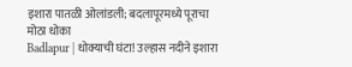इशारा पातळी ओलांडली; बदलापूरमध्ये पूराचा मोठा धोका
Badlapur | धोक्याची घंटा! उल्हास नदीने इशारा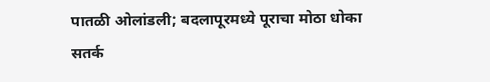पातळी ओलांडली; बदलापूरमध्ये पूराचा मोठा धोका
सतर्क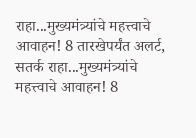राहा...मुख्यमंत्र्यांचे महत्त्वाचे आवाहन! 8 तारखेपर्यंत अलर्ट,
सतर्क राहा...मुख्यमंत्र्यांचे महत्त्वाचे आवाहन! 8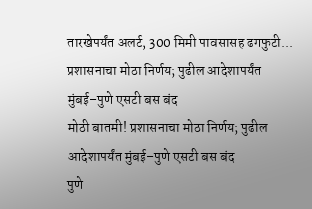तारखेपर्यंत अलर्ट, 300 मिमी पावसासह ढगफुटी...
प्रशासनाचा मोठा निर्णय; पुढील आदेशापर्यंत मुंबई–पुणे एसटी बस बंद
मोठी बातमी! प्रशासनाचा मोठा निर्णय; पुढील आदेशापर्यंत मुंबई–पुणे एसटी बस बंद
पुणे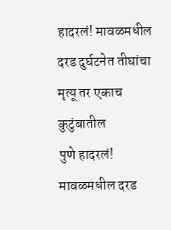हादरलं! मावळमधील दरड दुर्घटनेत तीघांचा मृत्यू तर एकाच कुटुंबातील
पुणे हादरलं! मावळमधील दरड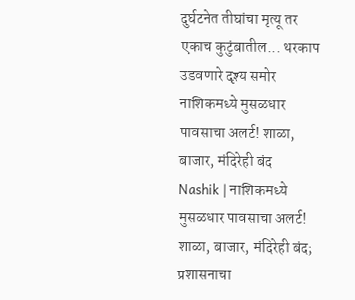दुर्घटनेत तीघांचा मृत्यू तर एकाच कुटुंबातील... थरकाप उडवणारे दृश्य समोर
नाशिकमध्ये मुसळधार पावसाचा अलर्ट! शाळा, बाजार, मंदिरेही बंद
Nashik | नाशिकमध्ये मुसळधार पावसाचा अलर्ट! शाळा, बाजार, मंदिरेही बंद; प्रशासनाचा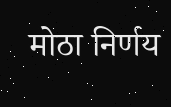मोठा निर्णय